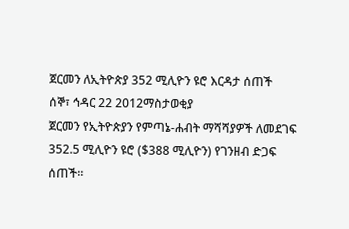ጀርመን ለኢትዮጵያ 352 ሚሊዮን ዩሮ እርዳታ ሰጠች
ሰኞ፣ ኅዳር 22 2012ማስታወቂያ
ጀርመን የኢትዮጵያን የምጣኔ-ሐብት ማሻሻያዎች ለመደገፍ 352.5 ሚሊዮን ዩሮ ($388 ሚሊዮን) የገንዘብ ድጋፍ ሰጠች።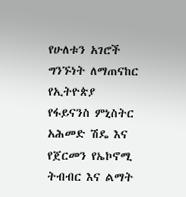የሁለቱን አገሮች ግንኙነት ለማጠናከር የኢትዮጵያ የፋይናንስ ምኒስትር አሕመድ ሽዴ እና የጀርመን የኤኮኖሚ ትብብር እና ልማት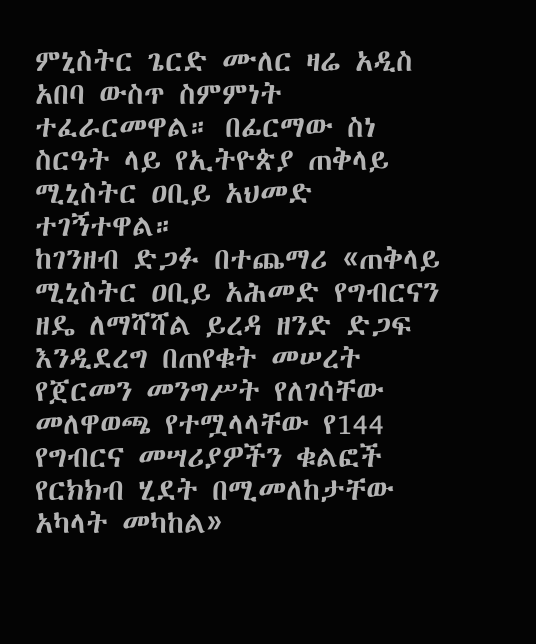ምኒስትር ጌርድ ሙለር ዛሬ አዲስ አበባ ውስጥ ስምምነት ተፈራርመዋል። በፊርማው ስነ ስርዓት ላይ የኢትዮጵያ ጠቅላይ ሚኒስትር ዐቢይ አህመድ ተገኝተዋል።
ከገንዘብ ድጋፉ በተጨማሪ «ጠቅላይ ሚኒስትር ዐቢይ አሕመድ የግብርናን ዘዴ ለማሻሻል ይረዳ ዘንድ ድጋፍ እንዲደረግ በጠየቁት መሠረት የጀርመን መንግሥት የለገሳቸው መለዋወጫ የተሟላላቸው የ144 የግብርና መሣሪያዎችን ቁልፎች የርክክብ ሂደት በሚመለከታቸው አካላት መካከል»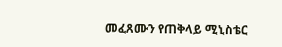መፈጸሙን የጠቅላይ ሚኒስቴር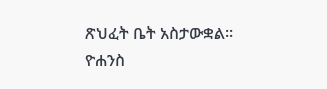ጽህፈት ቤት አስታውቋል።
ዮሐንስ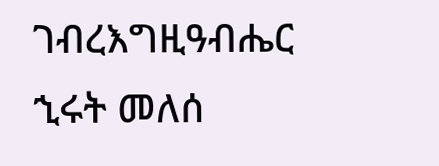ገብረእግዚዓብሔር
ኂሩት መለሰ